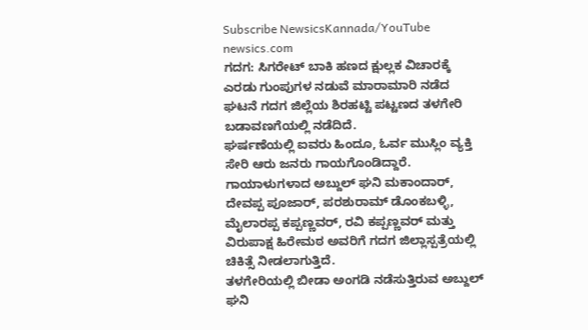Subscribe NewsicsKannada/YouTube
newsics.com
ಗದಗ: ಸಿಗರೇಟ್ ಬಾಕಿ ಹಣದ ಕ್ಷುಲ್ಲಕ ವಿಚಾರಕ್ಕೆ ಎರಡು ಗುಂಪುಗಳ ನಡುವೆ ಮಾರಾಮಾರಿ ನಡೆದ ಘಟನೆ ಗದಗ ಜಿಲ್ಲೆಯ ಶಿರಹಟ್ಟಿ ಪಟ್ಟಣದ ತಳಗೇರಿ ಬಡಾವಣಗೆಯಲ್ಲಿ ನಡೆದಿದೆ.
ಘರ್ಷಣೆಯಲ್ಲಿ ಐವರು ಹಿಂದೂ, ಓರ್ವ ಮುಸ್ಲಿಂ ವ್ಯಕ್ತಿ ಸೇರಿ ಆರು ಜನರು ಗಾಯಗೊಂಡಿದ್ದಾರೆ. ಗಾಯಾಳುಗಳಾದ ಅಬ್ದುಲ್ ಘನಿ ಮಕಾಂದಾರ್, ದೇವಪ್ಪ ಪೂಜಾರ್, ಪರಶುರಾಮ್ ಡೊಂಕಬಳ್ಳಿ, ಮೈಲಾರಪ್ಪ ಕಪ್ಪಣ್ಣವರ್, ರವಿ ಕಪ್ಪಣ್ಣವರ್ ಮತ್ತು ವಿರುಪಾಕ್ಷ ಹಿರೇಮಠ ಅವರಿಗೆ ಗದಗ ಜಿಲ್ಲಾಸ್ಪತ್ರೆಯಲ್ಲಿ ಚಿಕಿತ್ಸೆ ನೀಡಲಾಗುತ್ತಿದೆ.
ತಳಗೇರಿಯಲ್ಲಿ ಬೀಡಾ ಅಂಗಡಿ ನಡೆಸುತ್ತಿರುವ ಅಬ್ದುಲ್ ಘನಿ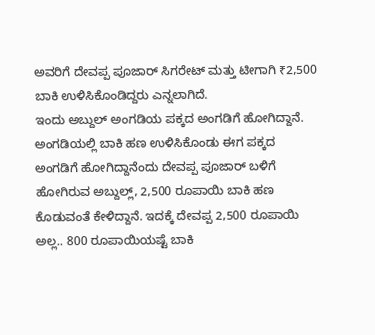ಅವರಿಗೆ ದೇವಪ್ಪ ಪೂಜಾರ್ ಸಿಗರೇಟ್ ಮತ್ತು ಟೀಗಾಗಿ ₹2,500 ಬಾಕಿ ಉಳಿಸಿಕೊಂಡಿದ್ದರು ಎನ್ನಲಾಗಿದೆ.
ಇಂದು ಅಬ್ದುಲ್ ಅಂಗಡಿಯ ಪಕ್ಕದ ಅಂಗಡಿಗೆ ಹೋಗಿದ್ದಾನೆ. ಅಂಗಡಿಯಲ್ಲಿ ಬಾಕಿ ಹಣ ಉಳಿಸಿಕೊಂಡು ಈಗ ಪಕ್ಕದ ಅಂಗಡಿಗೆ ಹೋಗಿದ್ದಾನೆಂದು ದೇವಪ್ಪ ಪೂಜಾರ್ ಬಳಿಗೆ ಹೋಗಿರುವ ಅಬ್ದುಲ್ಲ್, 2,500 ರೂಪಾಯಿ ಬಾಕಿ ಹಣ ಕೊಡುವಂತೆ ಕೇಳಿದ್ದಾನೆ. ಇದಕ್ಕೆ ದೇವಪ್ಪ 2,500 ರೂಪಾಯಿ ಅಲ್ಲ.. 800 ರೂಪಾಯಿಯಷ್ಟೆ ಬಾಕಿ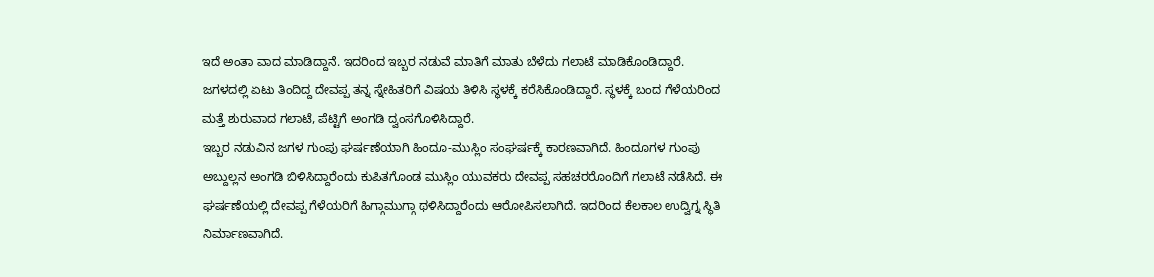ಇದೆ ಅಂತಾ ವಾದ ಮಾಡಿದ್ದಾನೆ. ಇದರಿಂದ ಇಬ್ಬರ ನಡುವೆ ಮಾತಿಗೆ ಮಾತು ಬೆಳೆದು ಗಲಾಟೆ ಮಾಡಿಕೊಂಡಿದ್ದಾರೆ. ಜಗಳದಲ್ಲಿ ಏಟು ತಿಂದಿದ್ದ ದೇವಪ್ಪ ತನ್ನ ಸ್ನೇಹಿತರಿಗೆ ವಿಷಯ ತಿಳಿಸಿ ಸ್ಥಳಕ್ಕೆ ಕರೆಸಿಕೊಂಡಿದ್ದಾರೆ. ಸ್ಥಳಕ್ಕೆ ಬಂದ ಗೆಳೆಯರಿಂದ ಮತ್ತೆ ಶುರುವಾದ ಗಲಾಟೆ, ಪೆಟ್ಟಿಗೆ ಅಂಗಡಿ ದ್ವಂಸಗೊಳಿಸಿದ್ದಾರೆ.
ಇಬ್ಬರ ನಡುವಿನ ಜಗಳ ಗುಂಪು ಘರ್ಷಣೆಯಾಗಿ ಹಿಂದೂ-ಮುಸ್ಲಿಂ ಸಂಘರ್ಷಕ್ಕೆ ಕಾರಣವಾಗಿದೆ. ಹಿಂದೂಗಳ ಗುಂಪು ಅಬ್ದುಲ್ಲನ ಅಂಗಡಿ ಬಿಳಿಸಿದ್ದಾರೆಂದು ಕುಪಿತಗೊಂಡ ಮುಸ್ಲಿಂ ಯುವಕರು ದೇವಪ್ಪ ಸಹಚರರೊಂದಿಗೆ ಗಲಾಟೆ ನಡೆಸಿದೆ. ಈ ಘರ್ಷಣೆಯಲ್ಲಿ ದೇವಪ್ಪ ಗೆಳೆಯರಿಗೆ ಹಿಗ್ಗಾಮುಗ್ಗಾ ಥಳಿಸಿದ್ದಾರೆಂದು ಆರೋಪಿಸಲಾಗಿದೆ. ಇದರಿಂದ ಕೆಲಕಾಲ ಉದ್ವಿಗ್ನ ಸ್ಥಿತಿ ನಿರ್ಮಾಣವಾಗಿದೆ.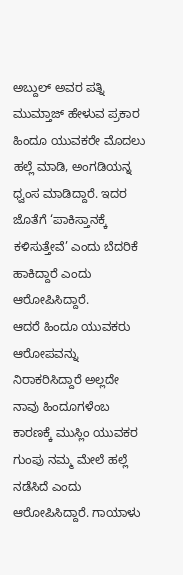ಅಬ್ದುಲ್ ಅವರ ಪತ್ನಿ ಮುಮ್ತಾಜ್ ಹೇಳುವ ಪ್ರಕಾರ ಹಿಂದೂ ಯುವಕರೇ ಮೊದಲು ಹಲ್ಲೆ ಮಾಡಿ, ಅಂಗಡಿಯನ್ನ ಧ್ವಂಸ ಮಾಡಿದ್ದಾರೆ. ಇದರ ಜೊತೆಗೆ ‘ಪಾಕಿಸ್ತಾನಕ್ಕೆ ಕಳಿಸುತ್ತೇವೆ’ ಎಂದು ಬೆದರಿಕೆ ಹಾಕಿದ್ದಾರೆ ಎಂದು ಆರೋಪಿಸಿದ್ದಾರೆ.
ಆದರೆ ಹಿಂದೂ ಯುವಕರು ಆರೋಪವನ್ನು ನಿರಾಕರಿಸಿದ್ದಾರೆ ಅಲ್ಲದೇ ನಾವು ಹಿಂದೂಗಳೆಂಬ ಕಾರಣಕ್ಕೆ ಮುಸ್ಲಿಂ ಯುವಕರ ಗುಂಪು ನಮ್ಮ ಮೇಲೆ ಹಲ್ಲೆ ನಡೆಸಿದೆ ಎಂದು ಆರೋಪಿಸಿದ್ದಾರೆ. ಗಾಯಾಳು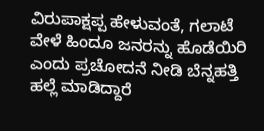ವಿರುಪಾಕ್ಷಪ್ಪ ಹೇಳುವಂತೆ, ಗಲಾಟೆ ವೇಳೆ ಹಿಂದೂ ಜನರನ್ನು ಹೊಡೆಯಿರಿ ಎಂದು ಪ್ರಚೋದನೆ ನೀಡಿ ಬೆನ್ನಹತ್ತಿ ಹಲ್ಲೆ ಮಾಡಿದ್ದಾರೆ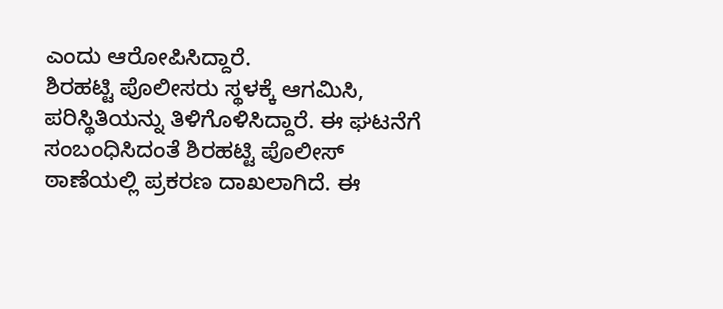ಎಂದು ಆರೋಪಿಸಿದ್ದಾರೆ.
ಶಿರಹಟ್ಟಿ ಪೊಲೀಸರು ಸ್ಥಳಕ್ಕೆ ಆಗಮಿಸಿ, ಪರಿಸ್ಥಿತಿಯನ್ನು ತಿಳಿಗೊಳಿಸಿದ್ದಾರೆ. ಈ ಘಟನೆಗೆ ಸಂಬಂಧಿಸಿದಂತೆ ಶಿರಹಟ್ಟಿ ಪೊಲೀಸ್ ಠಾಣೆಯಲ್ಲಿ ಪ್ರಕರಣ ದಾಖಲಾಗಿದೆ. ಈ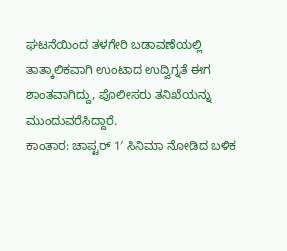ಘಟನೆಯಿಂದ ತಳಗೇರಿ ಬಡಾವಣೆಯಲ್ಲಿ ತಾತ್ಕಾಲಿಕವಾಗಿ ಉಂಟಾದ ಉದ್ವಿಗ್ನತೆ ಈಗ ಶಾಂತವಾಗಿದ್ದು, ಪೊಲೀಸರು ತನಿಖೆಯನ್ನು ಮುಂದುವರೆಸಿದ್ದಾರೆ.
ಕಾಂತಾರ: ಚಾಪ್ಟರ್ 1′ ಸಿನಿಮಾ ನೋಡಿದ ಬಳಿಕ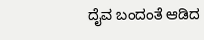ದೈವ ಬಂದಂತೆ ಆಡಿದ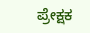ಪ್ರೇಕ್ಷಕ